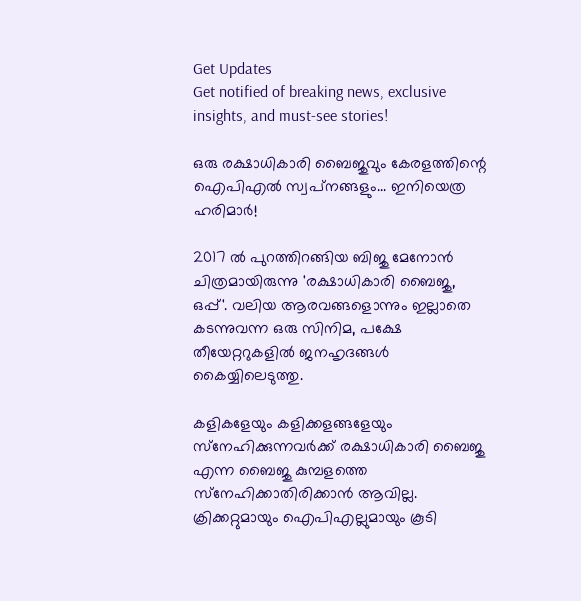Get Updates
Get notified of breaking news, exclusive insights, and must-see stories!

ഒരു രക്ഷാധികാരി ബൈജുവും കേരളത്തിന്റെ ഐപിഎല്‍ സ്വപ്‌നങ്ങളും... ഇനിയെത്ര ഹരിമാര്‍!

2017 ല്‍ പുറത്തിറങ്ങിയ ബിജു മേനോന്‍ ചിത്രമായിരുന്നു 'രക്ഷാധികാരി ബൈജു, ഒപ്പ്'. വലിയ ആരവങ്ങളൊന്നും ഇല്ലാതെ കടന്നുവന്ന ഒരു സിനിമ, പക്ഷേ തീയേറ്ററുകളില്‍ ജനഹൃദങ്ങള്‍ കൈയ്യിലെടുത്തു.

കളികളേയും കളിക്കളങ്ങളേയും സ്‌നേഹിക്കുന്നവര്‍ക്ക് രക്ഷാധികാരി ബൈജു എന്ന ബൈജു കുമ്പളത്തെ സ്‌നേഹിക്കാതിരിക്കാന്‍ ആവില്ല. ക്രിക്കറ്റുമായും ഐപിഎല്ലുമായും കൂടി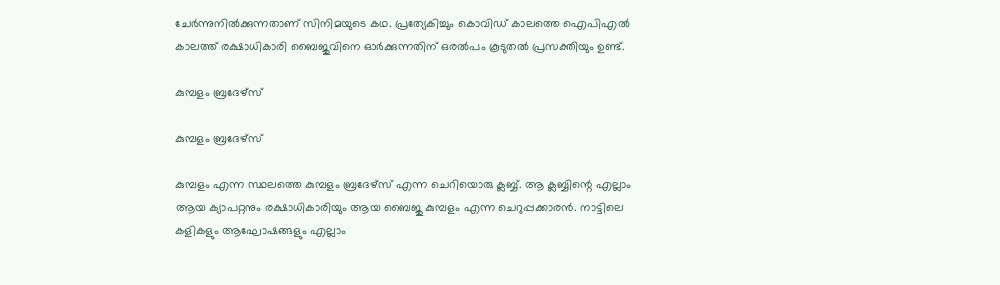ചേര്‍ന്നുനില്‍ക്കുന്നതാണ് സിനിമയുടെ കഥ. പ്രത്യേകിച്ചും കൊവിഡ് കാലത്തെ ഐപിഎല്‍ കാലത്ത് രക്ഷാധികാരി ബൈജുവിനെ ഓര്‍ക്കുന്നതിന് ഒരല്‍പം കൂടുതല്‍ പ്രസക്തിയും ഉണ്ട്.

കുമ്പളം ബ്രദേഴ്‌സ്

കുമ്പളം ബ്രദേഴ്‌സ്

കുമ്പളം എന്ന സ്ഥലത്തെ കുമ്പളം ബ്രദേഴ്‌സ് എന്ന ചെറിയൊരു ക്ലബ്ബ്. ആ ക്ലബ്ബിന്റെ എല്ലാം ആയ ക്യാപറ്റനും രക്ഷാധികാരിയും ആയ ബൈജു കുമ്പളം എന്ന ചെറുപ്പക്കാരന്‍. നാട്ടിലെ കളികളും ആഘോഷങ്ങളും എല്ലാം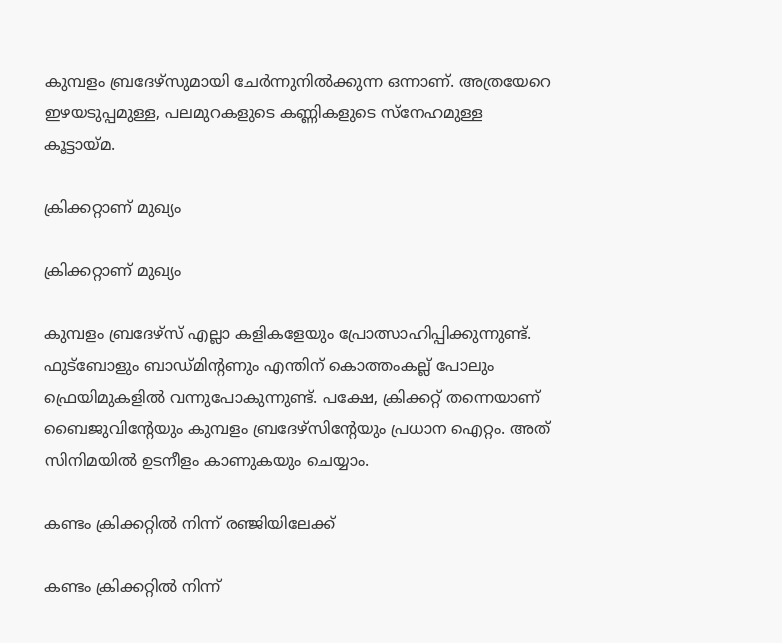കുമ്പളം ബ്രദേഴ്‌സുമായി ചേര്‍ന്നുനില്‍ക്കുന്ന ഒന്നാണ്. അത്രയേറെ ഇഴയടുപ്പമുള്ള, പലമുറകളുടെ കണ്ണികളുടെ സ്‌നേഹമുള്ള കൂട്ടായ്മ.

ക്രിക്കറ്റാണ് മുഖ്യം

ക്രിക്കറ്റാണ് മുഖ്യം

കുമ്പളം ബ്രദേഴ്‌സ് എല്ലാ കളികളേയും പ്രോത്സാഹിപ്പിക്കുന്നുണ്ട്. ഫുട്‌ബോളും ബാഡ്മിന്റണും എന്തിന് കൊത്തംകല്ല് പോലും ഫ്രെയിമുകളില്‍ വന്നുപോകുന്നുണ്ട്. പക്ഷേ, ക്രിക്കറ്റ് തന്നെയാണ് ബൈജുവിന്റേയും കുമ്പളം ബ്രദേഴ്‌സിന്റേയും പ്രധാന ഐറ്റം. അത് സിനിമയില്‍ ഉടനീളം കാണുകയും ചെയ്യാം.

കണ്ടം ക്രിക്കറ്റില്‍ നിന്ന് രഞ്ജിയിലേക്ക്

കണ്ടം ക്രിക്കറ്റില്‍ നിന്ന്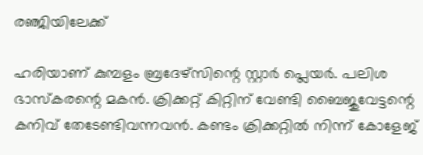രഞ്ജിയിലേക്ക്

ഹരിയാണ് കുമ്പളം ബ്രദേഴ്‌സിന്റെ സ്റ്റാര്‍ പ്ലെയര്‍. പലിശ ഭാസ്‌കരന്റെ മകന്‍. ക്രിക്കറ്റ് കിറ്റിന് വേണ്ടി ബൈജുവേട്ടന്റെ കനിവ് തേടേണ്ടിവന്നവന്‍. കണ്ടം ക്രിക്കറ്റില്‍ നിന്ന് കോളേജ്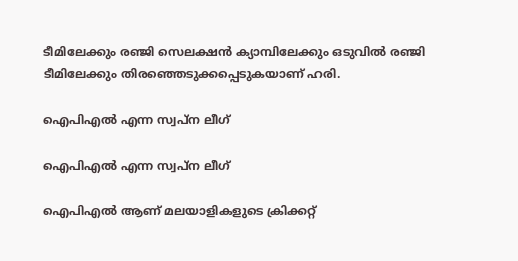ടീമിലേക്കും രഞ്ജി സെലക്ഷന്‍ ക്യാമ്പിലേക്കും ഒടുവില്‍ രഞ്ജി ടീമിലേക്കും തിരഞ്ഞെടുക്കപ്പെടുകയാണ് ഹരി.

ഐപിഎല്‍ എന്ന സ്വപ്‌ന ലീഗ്

ഐപിഎല്‍ എന്ന സ്വപ്‌ന ലീഗ്

ഐപിഎല്‍ ആണ് മലയാളികളുടെ ക്രിക്കറ്റ്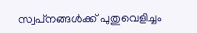സ്വപ്‌നങ്ങള്‍ക്ക് പുതുവെളിച്ചം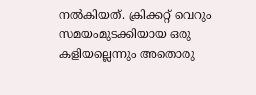നല്‍കിയത്. ക്രിക്കറ്റ് വെറും സമയംമുടക്കിയായ ഒരു കളിയല്ലെന്നും അതൊരു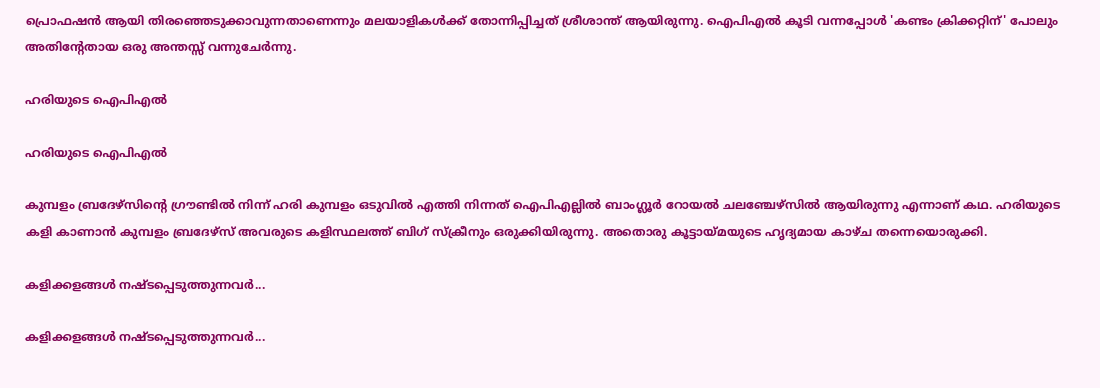പ്രൊഫഷന്‍ ആയി തിരഞ്ഞെടുക്കാവുന്നതാണെന്നും മലയാളികള്‍ക്ക് തോന്നിപ്പിച്ചത് ശ്രീശാന്ത് ആയിരുന്നു. ഐപിഎല്‍ കൂടി വന്നപ്പോള്‍ 'കണ്ടം ക്രിക്കറ്റിന്' പോലും അതിന്റേതായ ഒരു അന്തസ്സ് വന്നുചേര്‍ന്നു.

ഹരിയുടെ ഐപിഎല്‍

ഹരിയുടെ ഐപിഎല്‍

കുമ്പളം ബ്രദേഴ്‌സിന്റെ ഗ്രൗണ്ടില്‍ നിന്ന് ഹരി കുമ്പളം ഒടുവില്‍ എത്തി നിന്നത് ഐപിഎല്ലില്‍ ബാംഗ്ലൂര്‍ റോയല്‍ ചലഞ്ചേഴ്‌സില്‍ ആയിരുന്നു എന്നാണ് കഥ. ഹരിയുടെ കളി കാണാന്‍ കുമ്പളം ബ്രദേഴ്‌സ് അവരുടെ കളിസ്ഥലത്ത് ബിഗ് സ്‌ക്രീനും ഒരുക്കിയിരുന്നു. അതൊരു കൂട്ടായ്മയുടെ ഹൃദ്യമായ കാഴ്ച തന്നെയൊരുക്കി.

കളിക്കളങ്ങള്‍ നഷ്ടപ്പെടുത്തുന്നവര്‍...

കളിക്കളങ്ങള്‍ നഷ്ടപ്പെടുത്തുന്നവര്‍...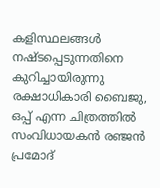കളിസ്ഥലങ്ങള്‍ നഷ്ടപ്പെടുന്നതിനെ കുറിച്ചായിരുന്നു രക്ഷാധികാരി ബൈജു, ഒപ്പ് എന്ന ചിത്രത്തില്‍ സംവിധായകന്‍ രഞ്ജന്‍ പ്രമോദ്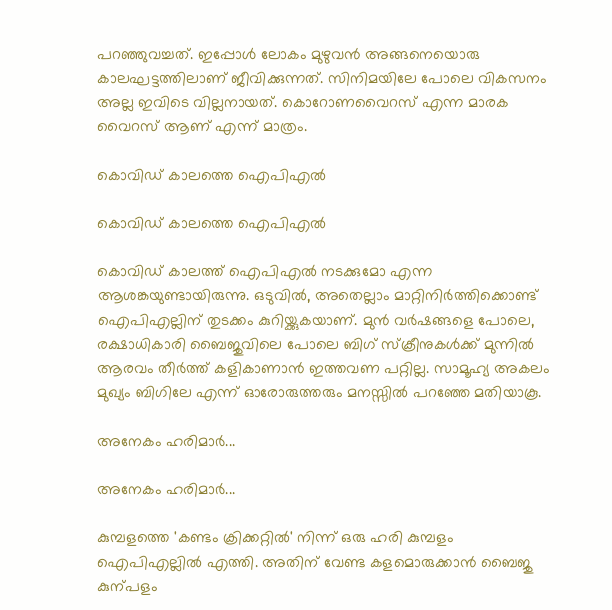പറഞ്ഞുവച്ചത്. ഇപ്പോള്‍ ലോകം മുഴുവന്‍ അങ്ങനെയൊരു കാലഘട്ടത്തിലാണ് ജീവിക്കുന്നത്. സിനിമയിലേ പോലെ വികസനം അല്ല ഇവിടെ വില്ലനായത്. കൊറോണവൈറസ് എന്ന മാരക വൈറസ് ആണ് എന്ന് മാത്രം.

കൊവിഡ് കാലത്തെ ഐപിഎല്‍

കൊവിഡ് കാലത്തെ ഐപിഎല്‍

കൊവിഡ് കാലത്ത് ഐപിഎല്‍ നടക്കുമോ എന്ന ആശങ്കയുണ്ടായിരുന്നു. ഒടുവില്‍, അതെല്ലാം മാറ്റിനിര്‍ത്തിക്കൊണ്ട് ഐപിഎല്ലിന് തുടക്കം കുറിയ്ക്കുകയാണ്. മുന്‍ വര്‍ഷങ്ങളെ പോലെ, രക്ഷാധികാരി ബൈജുവിലെ പോലെ ബിഗ് സ്‌ക്രീനുകള്‍ക്ക് മുന്നില്‍ ആരവം തീര്‍ത്ത് കളികാണാന്‍ ഇത്തവണ പറ്റില്ല. സാമൂഹ്യ അകലം മുഖ്യം ബിഗിലേ എന്ന് ഓരോരുത്തരും മനസ്സില്‍ പറഞ്ഞേ മതിയാകൂ.

അനേകം ഹരിമാര്‍...

അനേകം ഹരിമാര്‍...

കുമ്പളത്തെ 'കണ്ടം ക്രിക്കറ്റില്‍' നിന്ന് ഒരു ഹരി കുമ്പളം ഐപിഎല്ലില്‍ എത്തി. അതിന് വേണ്ട കളമൊരുക്കാൻ ബൈജു കുന്പളം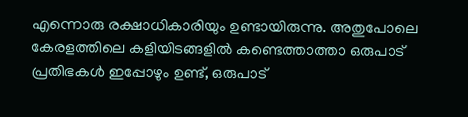എന്നൊരു രക്ഷാധികാരിയും ഉണ്ടായിരുന്നു. അതുപോലെ കേരളത്തിലെ കളിയിടങ്ങളില്‍ കണ്ടെത്താത്താ ഒരുപാട് പ്രതിഭകള്‍ ഇപ്പോഴും ഉണ്ട്, ഒരുപാട്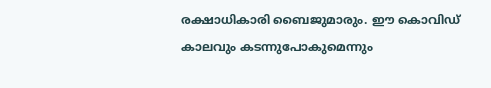രക്ഷാധികാരി ബൈജുമാരും. ഈ കൊവിഡ് കാലവും കടന്നുപോകുമെന്നും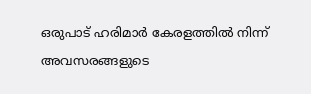ഒരുപാട് ഹരിമാര്‍ കേരളത്തില്‍ നിന്ന് അവസരങ്ങളുടെ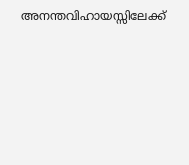അനന്തവിഹായസ്സിലേക്ക്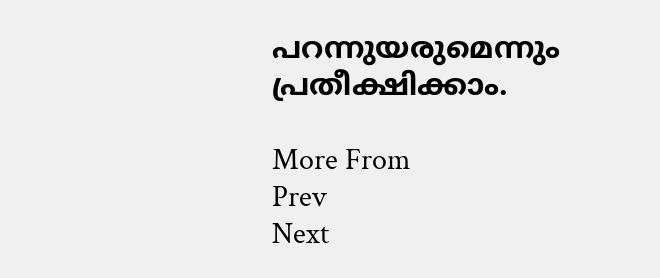പറന്നുയരുമെന്നും പ്രതീക്ഷിക്കാം.

More From
Prev
Next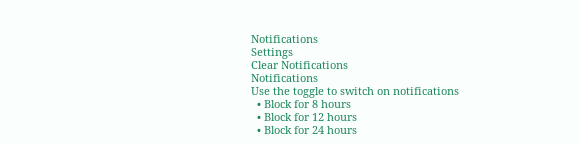Notifications
Settings
Clear Notifications
Notifications
Use the toggle to switch on notifications
  • Block for 8 hours
  • Block for 12 hours
  • Block for 24 hours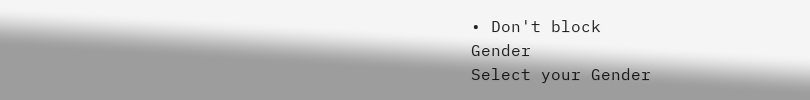• Don't block
Gender
Select your Gender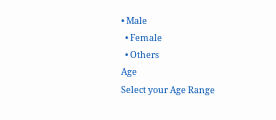• Male
  • Female
  • Others
Age
Select your Age Range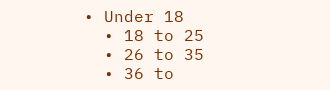• Under 18
  • 18 to 25
  • 26 to 35
  • 36 to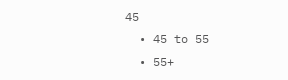45
  • 45 to 55
  • 55+